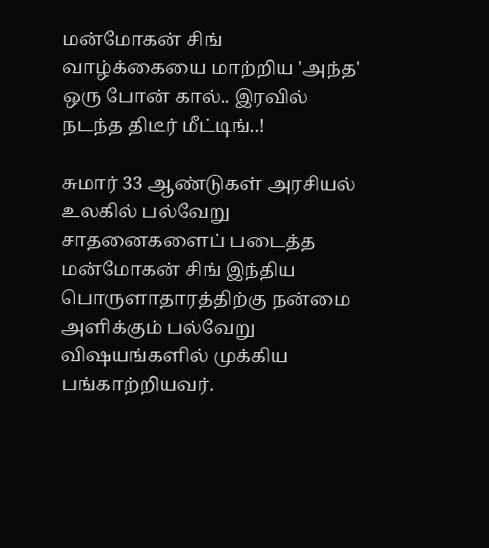மன்மோகன் சிங் வாழ்க்கையை மாற்றிய 'அந்த' ஒரு போன் கால்.. இரவில் நடந்த திடீர் மீட்டிங்..!

சுமார் 33 ஆண்டுகள் அரசியல் உலகில் பல்வேறு சாதனைகளைப் படைத்த மன்மோகன் சிங் இந்திய பொருளாதாரத்திற்கு நன்மை அளிக்கும் பல்வேறு விஷயங்களில் முக்கிய பங்காற்றியவர்.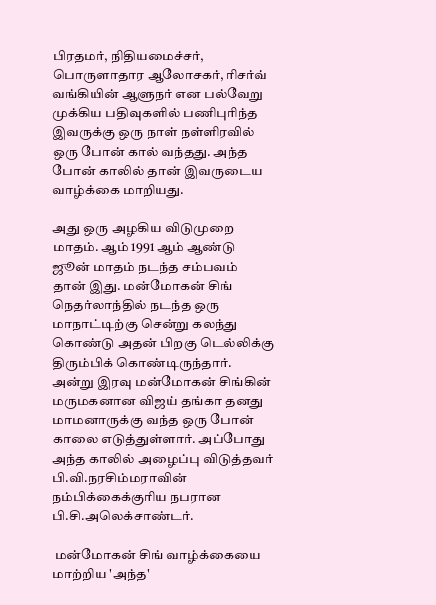பிரதமர், நிதியமைச்சர், பொருளாதார ஆலோசகர், ரிசர்வ் வங்கியின் ஆளுநர் என பல்வேறு முக்கிய பதிவுகளில் பணிபுரிந்த இவருக்கு ஒரு நாள் நள்ளிரவில் ஒரு போன் கால் வந்தது. அந்த போன் காலில் தான் இவருடைய வாழ்க்கை மாறியது.

அது ஒரு அழகிய விடுமுறை மாதம். ஆம் 1991 ஆம் ஆண்டு ஜூன் மாதம் நடந்த சம்பவம் தான் இது. மன்மோகன் சிங் நெதர்லாந்தில் நடந்த ஒரு மாநாட்டிற்கு சென்று கலந்து கொண்டு அதன் பிறகு டெல்லிக்கு திரும்பிக் கொண்டிருந்தார். அன்று இரவு மன்மோகன் சிங்கின் மருமகனான விஜய் தங்கா தனது மாமனாருக்கு வந்த ஒரு போன் காலை எடுத்துள்ளார். அப்போது அந்த காலில் அழைப்பு விடுத்தவர் பி.வி.நரசிம்மராவின் நம்பிக்கைக்குரிய நபரான பி.சி.அலெக்சாண்டர்.

 மன்மோகன் சிங் வாழ்க்கையை மாற்றிய 'அந்த'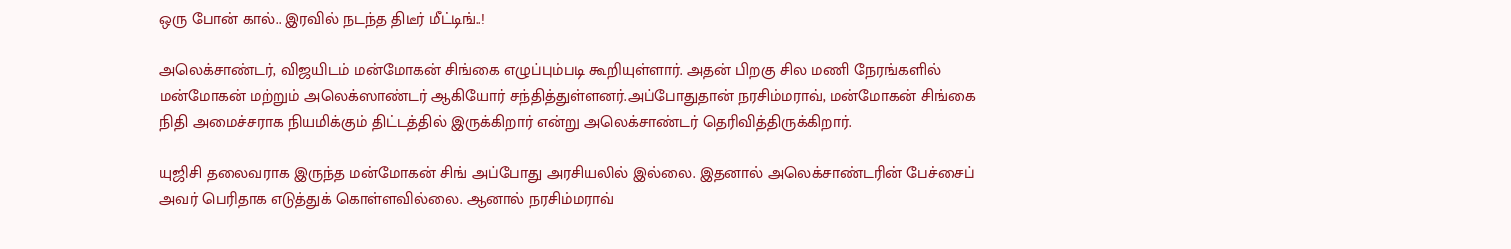ஒரு போன் கால்.. இரவில் நடந்த திடீர் மீட்டிங்..!

அலெக்சாண்டர், விஜயிடம் மன்மோகன் சிங்கை எழுப்பும்படி கூறியுள்ளார். அதன் பிறகு சில மணி நேரங்களில் மன்மோகன் மற்றும் அலெக்ஸாண்டர் ஆகியோர் சந்தித்துள்ளனர்.அப்போதுதான் நரசிம்மராவ், மன்மோகன் சிங்கை நிதி அமைச்சராக நியமிக்கும் திட்டத்தில் இருக்கிறார் என்று அலெக்சாண்டர் தெரிவித்திருக்கிறார்.

யுஜிசி தலைவராக இருந்த மன்மோகன் சிங் அப்போது அரசியலில் இல்லை. இதனால் அலெக்சாண்டரின் பேச்சைப் அவர் பெரிதாக எடுத்துக் கொள்ளவில்லை. ஆனால் நரசிம்மராவ்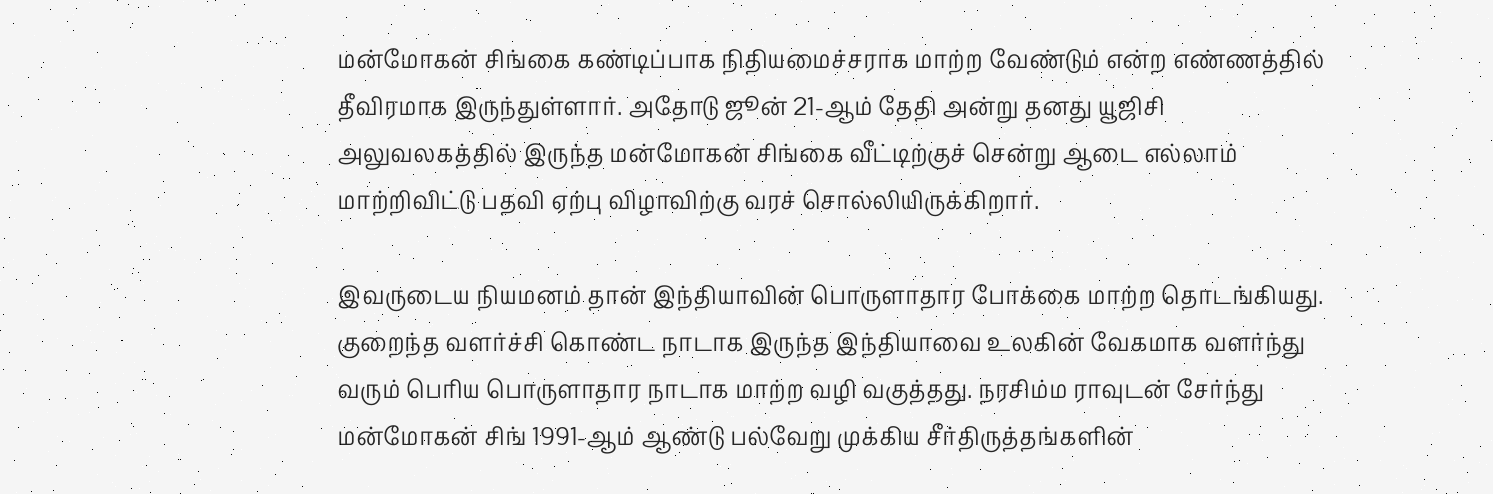மன்மோகன் சிங்கை கண்டிப்பாக நிதியமைச்சராக மாற்ற வேண்டும் என்ற எண்ணத்தில் தீவிரமாக இருந்துள்ளார். அதோடு ஜூன் 21-ஆம் தேதி அன்று தனது யூஜிசி அலுவலகத்தில் இருந்த மன்மோகன் சிங்கை வீட்டிற்குச் சென்று ஆடை எல்லாம் மாற்றிவிட்டு பதவி ஏற்பு விழாவிற்கு வரச் சொல்லியிருக்கிறார்.

இவருடைய நியமனம் தான் இந்தியாவின் பொருளாதார போக்கை மாற்ற தொடங்கியது. குறைந்த வளர்ச்சி கொண்ட நாடாக இருந்த இந்தியாவை உலகின் வேகமாக வளர்ந்து வரும் பெரிய பொருளாதார நாடாக மாற்ற வழி வகுத்தது. நரசிம்ம ராவுடன் சேர்ந்து மன்மோகன் சிங் 1991-ஆம் ஆண்டு பல்வேறு முக்கிய சீர்திருத்தங்களின்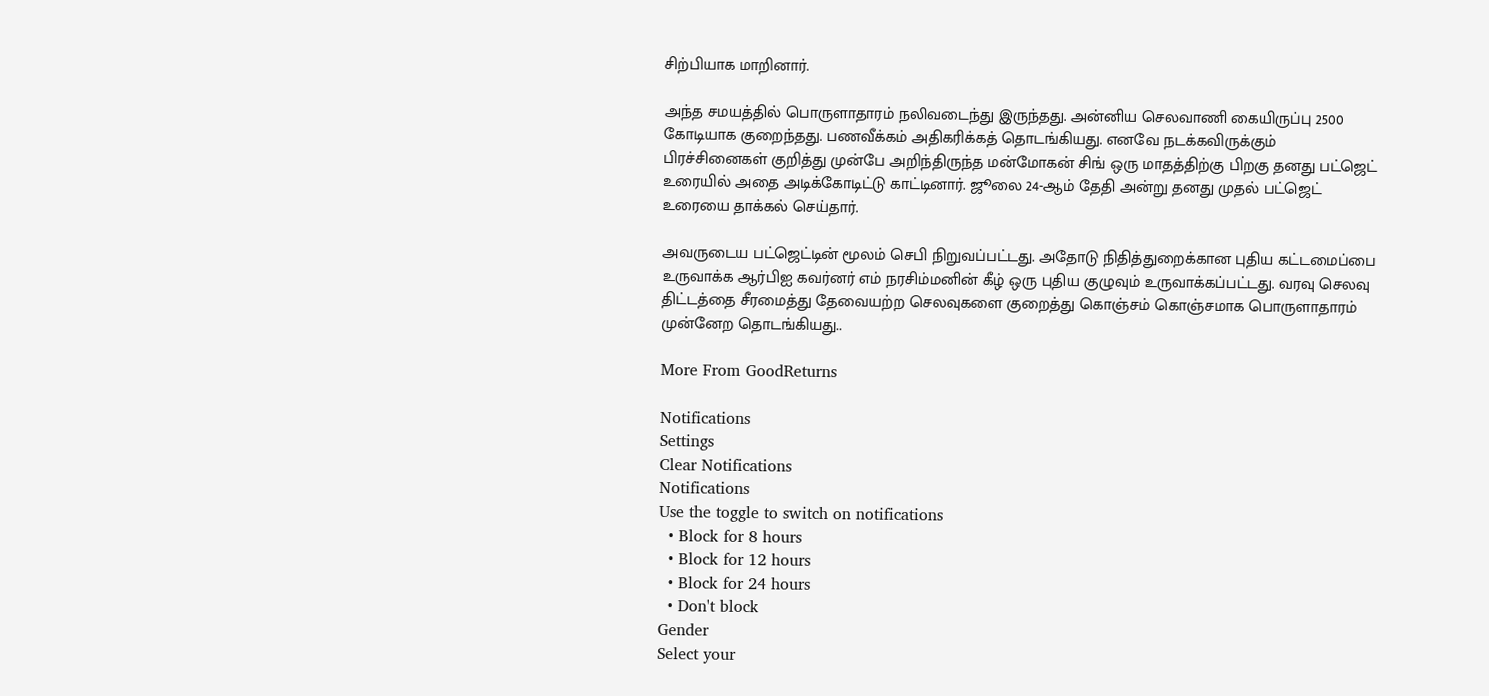சிற்பியாக மாறினார்.

அந்த சமயத்தில் பொருளாதாரம் நலிவடைந்து இருந்தது. அன்னிய செலவாணி கையிருப்பு 2500 கோடியாக குறைந்தது. பணவீக்கம் அதிகரிக்கத் தொடங்கியது. எனவே நடக்கவிருக்கும் பிரச்சினைகள் குறித்து முன்பே அறிந்திருந்த மன்மோகன் சிங் ஒரு மாதத்திற்கு பிறகு தனது பட்ஜெட் உரையில் அதை அடிக்கோடிட்டு காட்டினார். ஜூலை 24-ஆம் தேதி அன்று தனது முதல் பட்ஜெட் உரையை தாக்கல் செய்தார்.

அவருடைய பட்ஜெட்டின் மூலம் செபி நிறுவப்பட்டது. அதோடு நிதித்துறைக்கான புதிய கட்டமைப்பை உருவாக்க ஆர்பிஐ கவர்னர் எம் நரசிம்மனின் கீழ் ஒரு புதிய குழுவும் உருவாக்கப்பட்டது. வரவு செலவு திட்டத்தை சீரமைத்து தேவையற்ற செலவுகளை குறைத்து கொஞ்சம் கொஞ்சமாக பொருளாதாரம் முன்னேற தொடங்கியது..

More From GoodReturns

Notifications
Settings
Clear Notifications
Notifications
Use the toggle to switch on notifications
  • Block for 8 hours
  • Block for 12 hours
  • Block for 24 hours
  • Don't block
Gender
Select your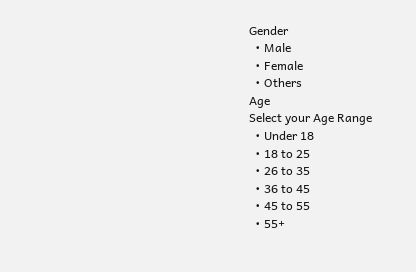Gender
  • Male
  • Female
  • Others
Age
Select your Age Range
  • Under 18
  • 18 to 25
  • 26 to 35
  • 36 to 45
  • 45 to 55
  • 55+